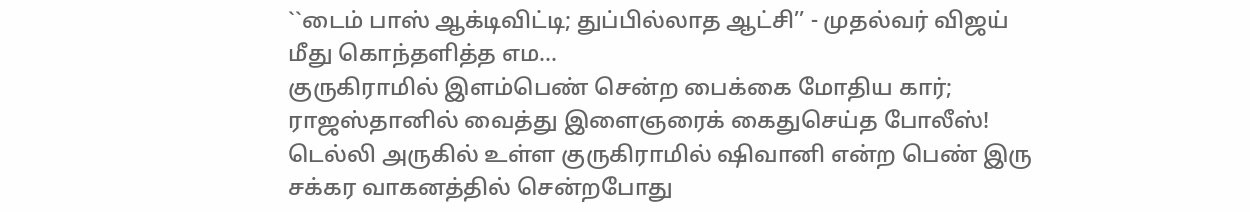``டைம் பாஸ் ஆக்டிவிட்டி; துப்பில்லாத ஆட்சி’’ - முதல்வர் விஜய் மீது கொந்தளித்த எம...
குருகிராமில் இளம்பெண் சென்ற பைக்கை மோதிய கார்; ராஜஸ்தானில் வைத்து இளைஞரைக் கைதுசெய்த போலீஸ்!
டெல்லி அருகில் உள்ள குருகிராமில் ஷிவானி என்ற பெண் இரு சக்கர வாகனத்தில் சென்றபோது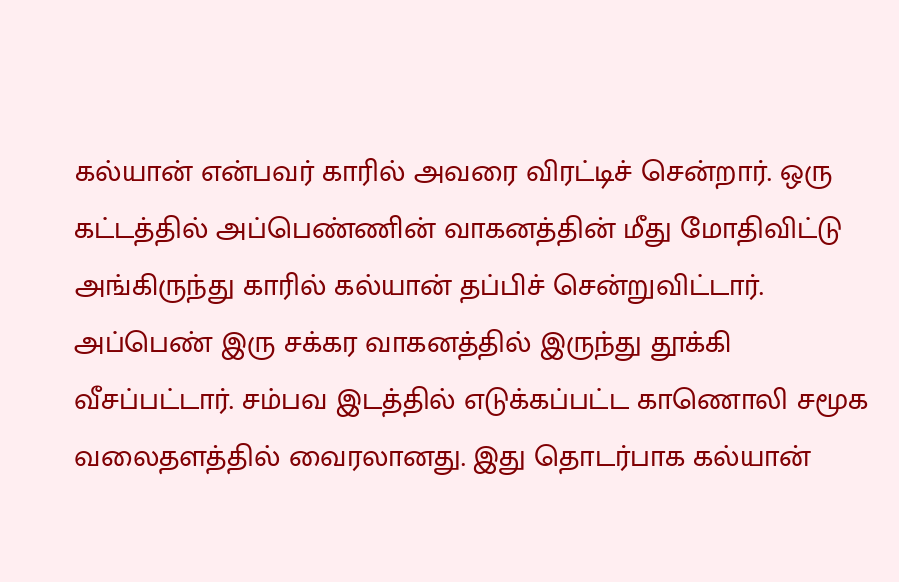கல்யான் என்பவர் காரில் அவரை விரட்டிச் சென்றார். ஒரு கட்டத்தில் அப்பெண்ணின் வாகனத்தின் மீது மோதிவிட்டு அங்கிருந்து காரில் கல்யான் தப்பிச் சென்றுவிட்டார். அப்பெண் இரு சக்கர வாகனத்தில் இருந்து தூக்கி வீசப்பட்டார். சம்பவ இடத்தில் எடுக்கப்பட்ட காணொலி சமூக வலைதளத்தில் வைரலானது. இது தொடர்பாக கல்யான்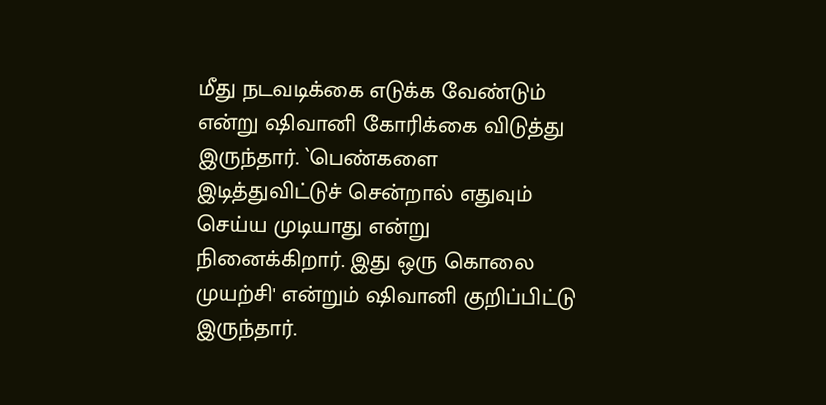மீது நடவடிக்கை எடுக்க வேண்டும் என்று ஷிவானி கோரிக்கை விடுத்து இருந்தார். `பெண்களை இடித்துவிட்டுச் சென்றால் எதுவும் செய்ய முடியாது என்று நினைக்கிறார். இது ஒரு கொலை முயற்சி' என்றும் ஷிவானி குறிப்பிட்டு இருந்தார்.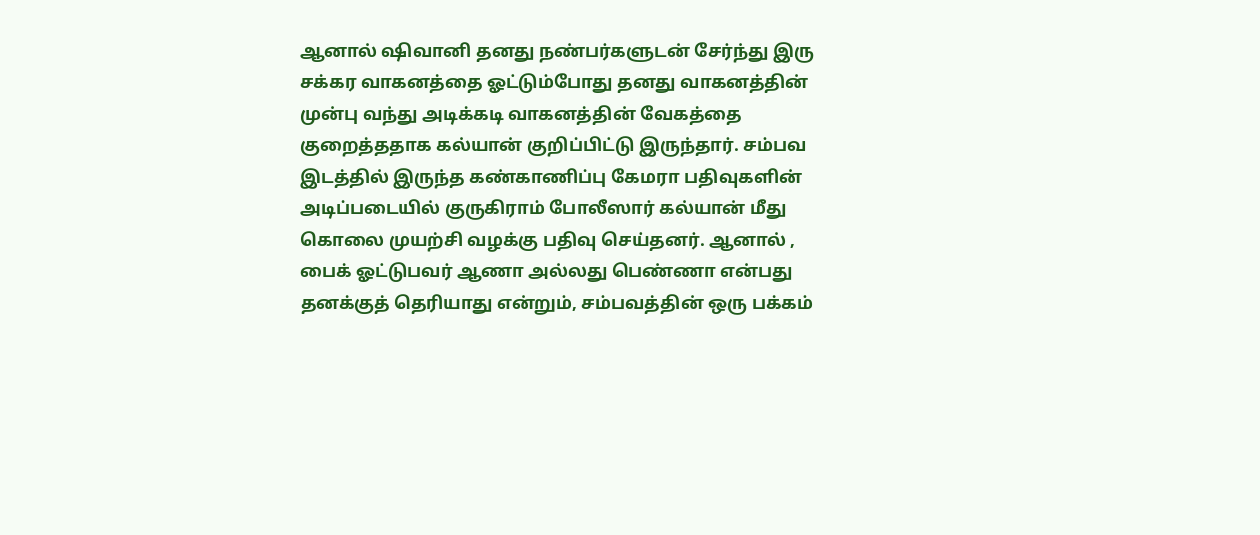ஆனால் ஷிவானி தனது நண்பர்களுடன் சேர்ந்து இரு சக்கர வாகனத்தை ஓட்டும்போது தனது வாகனத்தின் முன்பு வந்து அடிக்கடி வாகனத்தின் வேகத்தை குறைத்ததாக கல்யான் குறிப்பிட்டு இருந்தார். சம்பவ இடத்தில் இருந்த கண்காணிப்பு கேமரா பதிவுகளின் அடிப்படையில் குருகிராம் போலீஸார் கல்யான் மீது கொலை முயற்சி வழக்கு பதிவு செய்தனர். ஆனால் , பைக் ஓட்டுபவர் ஆணா அல்லது பெண்ணா என்பது தனக்குத் தெரியாது என்றும், சம்பவத்தின் ஒரு பக்கம்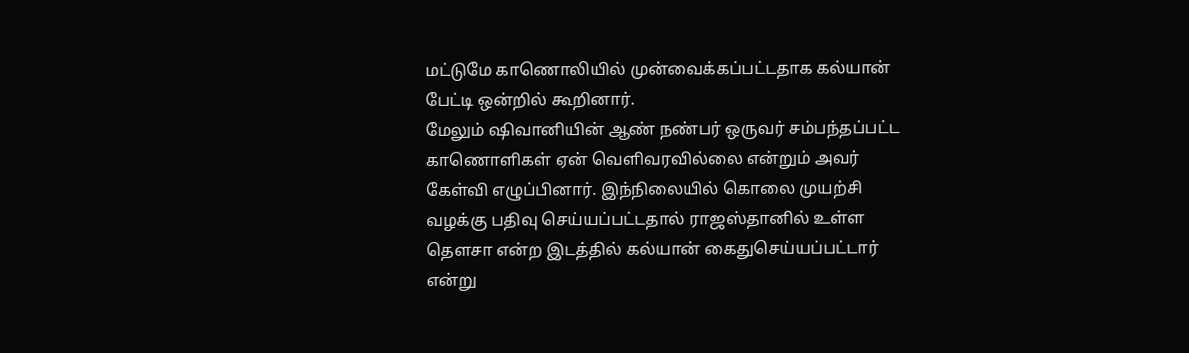மட்டுமே காணொலியில் முன்வைக்கப்பட்டதாக கல்யான் பேட்டி ஒன்றில் கூறினார்.
மேலும் ஷிவானியின் ஆண் நண்பர் ஒருவர் சம்பந்தப்பட்ட காணொளிகள் ஏன் வெளிவரவில்லை என்றும் அவர் கேள்வி எழுப்பினார். இந்நிலையில் கொலை முயற்சி வழக்கு பதிவு செய்யப்பட்டதால் ராஜஸ்தானில் உள்ள தௌசா என்ற இடத்தில் கல்யான் கைதுசெய்யப்பட்டார் என்று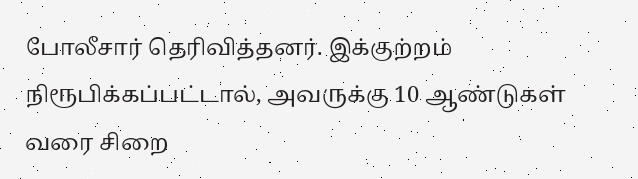போலீசார் தெரிவித்தனர். இக்குற்றம் நிரூபிக்கப்பட்டால், அவருக்கு 10 ஆண்டுகள் வரை சிறை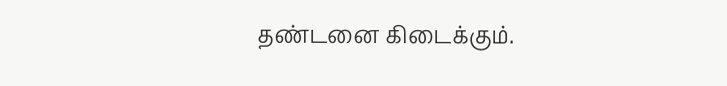தண்டனை கிடைக்கும்.